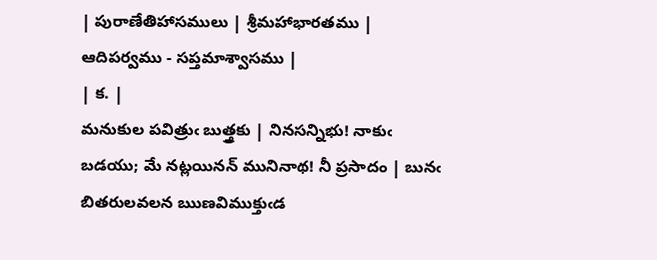| పురాణేతిహాసములు | శ్రీమహాభారతము | ఆదిపర్వము - సప్తమాశ్వాసము |
| క. |
మనుకుల పవిత్రుఁ బుత్త్రకు | నినసన్నిభు! నాకుఁ బడయు; మే నట్లయినన్ మునినాథ! నీ ప్రసాదం | బునఁ బితరులవలన ఋణవిముక్తుఁడ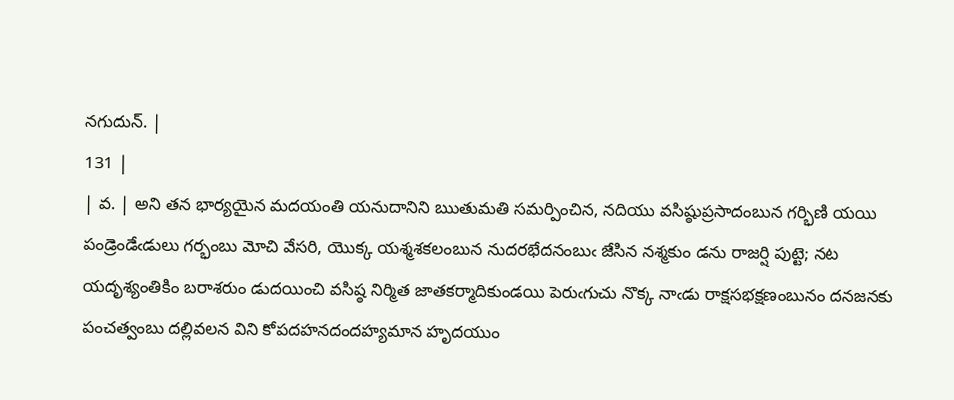నగుదున్. |
131 |
| వ. | అని తన భార్యయైన మదయంతి యనుదానిని ఋతుమతి సమర్పించిన, నదియు వసిష్ఠుప్రసాదంబున గర్భిణి యయి పండ్రెండేఁడులు గర్భంబు మోచి వేసరి, యొక్క యశ్మశకలంబున నుదరభేదనంబుఁ జేసిన నశ్మకుం డను రాజర్షి పుట్టె; నట యదృశ్యంతికిం బరాశరుం డుదయించి వసిష్ఠ నిర్మిత జాతకర్మాదికుండయి పెరుఁగుచు నొక్క నాఁడు రాక్షసభక్షణంబునం దనజనకు పంచత్వంబు దల్లివలన విని కోపదహనదందహ్యమాన హృదయుం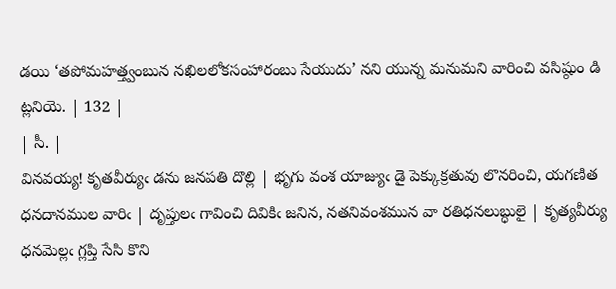డయి ‘తపోమహత్త్వంబున నఖిలలోకసంహారంబు సేయుదు’ నని యున్న మనుమని వారించి వసిష్ఠుం డి ట్లనియె. | 132 |
| సీ. |
వినవయ్య! కృతవీర్యుఁ డను జనపతి దొల్లి | భృగు వంశ యాజ్యుఁ డై పెక్కుక్రతువు లొనరించి, యగణిత ధనదానముల వారిఁ | దృప్తులఁ గావించి దివికిఁ జనిన, నతనివంశమున వా రతిధనలుబ్ధులై | కృత్యవీర్యు ధనమెల్లఁ గ్లప్తి సేసి కొని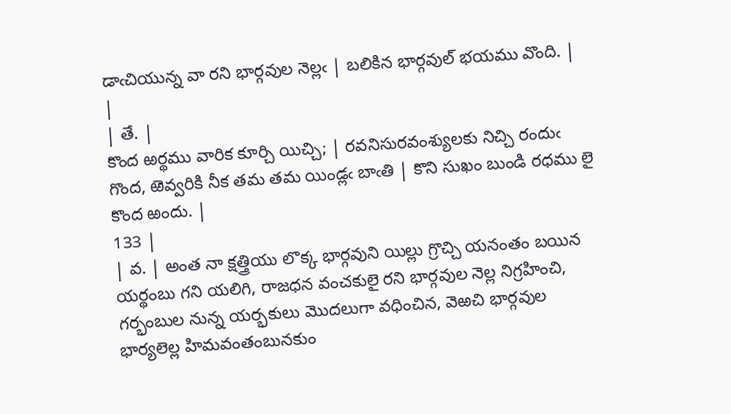డాఁచియున్న వా రని భార్గవుల నెల్లఁ | బలికిన భార్గవుల్ భయము వొంది. |
|
| తే. |
కొంద ఱర్థము వారిక కూర్చి యిచ్చి; | రవనిసురవంశ్యులకు నిచ్చి రందుఁ గొంద, ఱెవ్వరికి నీక తమ తమ యిండ్లఁ బాఁతి | కొని సుఖం బుండి రధము లై కొంద ఱందు. |
133 |
| వ. | అంత నా క్షత్త్రియు లొక్క భార్గవుని యిల్లు గ్రొచ్చి యనంతం బయిన యర్థంబు గని యలిగి, రాజధన వంచకులై రని భార్గవుల నెల్ల నిగ్రహించి, గర్భంబుల నున్న యర్భకులు మొదలుగా వధించిన, వెఱచి భార్గవుల భార్యలెల్ల హిమవంతంబునకుం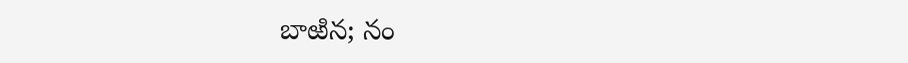బాఱిన; నం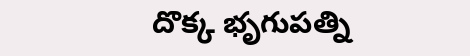దొక్క భృగుపత్ని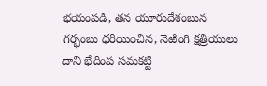భయంపడి, తన యూరుదేశంబున గర్భంబు ధరియించిన, నెఱింగి క్షత్రియులు దాని భేదింప సమకట్టి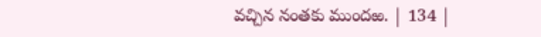వచ్చిన నంతకు ముందఱ. | 134 |